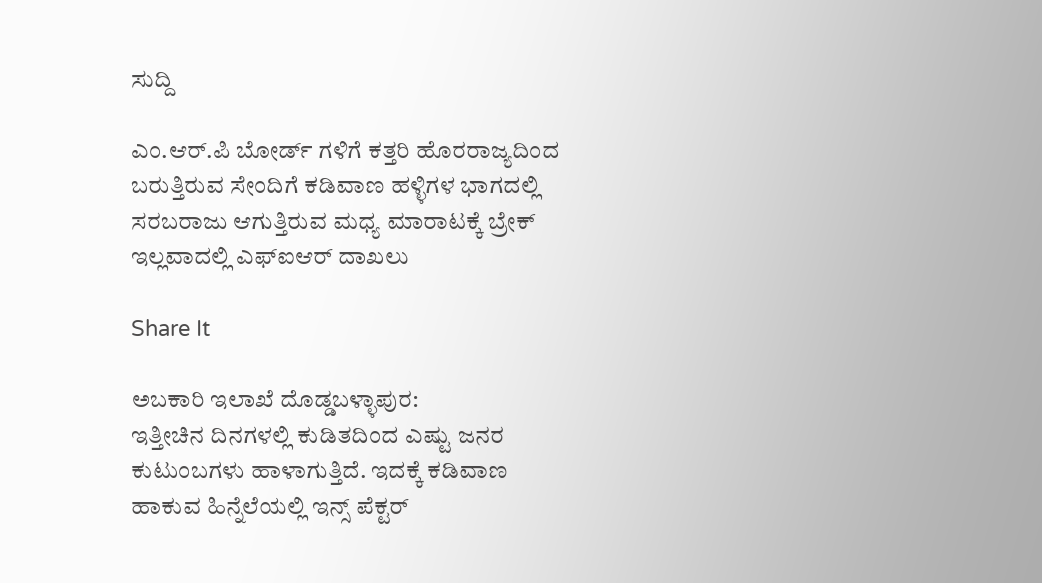ಸುದ್ದಿ

ಎಂ.ಆರ್.ಪಿ ಬೋರ್ಡ್ ಗಳಿಗೆ ಕತ್ತರಿ ಹೊರರಾಜ್ಯದಿಂದ ಬರುತ್ತಿರುವ ಸೇಂದಿಗೆ ಕಡಿವಾಣ ಹಳ್ಳಿಗಳ ಭಾಗದಲ್ಲಿ ಸರಬರಾಜು ಆಗುತ್ತಿರುವ ಮಧ್ಯ ಮಾರಾಟಕ್ಕೆ ಬ್ರೇಕ್ ಇಲ್ಲವಾದಲ್ಲಿ ಎಫ್ಐಆರ್ ದಾಖಲು

Share It

ಅಬಕಾರಿ ಇಲಾಖೆ ದೊಡ್ಡಬಳ್ಳಾಪುರ:
ಇತ್ತೀಚಿನ ದಿನಗಳಲ್ಲಿ ಕುಡಿತದಿಂದ ಎಷ್ಟು ಜನರ ಕುಟುಂಬಗಳು ಹಾಳಾಗುತ್ತಿದೆ. ಇದಕ್ಕೆ ಕಡಿವಾಣ ಹಾಕುವ ಹಿನ್ನೆಲೆಯಲ್ಲಿ ಇನ್ಸ್ ಪೆಕ್ಟರ್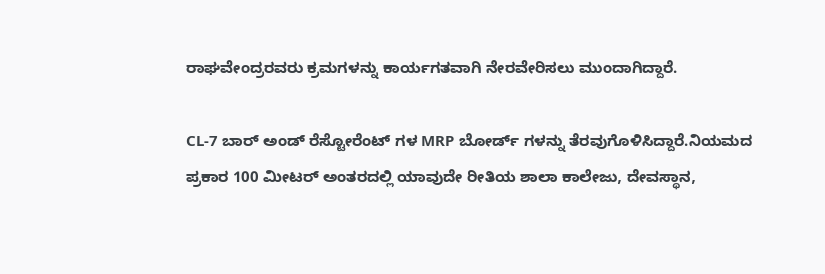ರಾಘವೇಂದ್ರರವರು ಕ್ರಮಗಳನ್ನು ಕಾರ್ಯಗತವಾಗಿ ನೇರವೇರಿಸಲು ಮುಂದಾಗಿದ್ದಾರೆ.

CL-7 ಬಾರ್ ಅಂಡ್ ರೆಸ್ಟೋರೆಂಟ್ ಗಳ MRP ಬೋರ್ಡ್ ಗಳನ್ನು ತೆರವುಗೊಳಿಸಿದ್ದಾರೆ.ನಿಯಮದ ಪ್ರಕಾರ 100 ಮೀಟರ್ ಅಂತರದಲ್ಲಿ ಯಾವುದೇ ರೀತಿಯ ಶಾಲಾ ಕಾಲೇಜು, ದೇವಸ್ಥಾನ,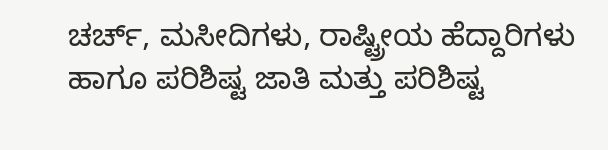ಚರ್ಚ್, ಮಸೀದಿಗಳು, ರಾಷ್ಟ್ರೀಯ ಹೆದ್ದಾರಿಗಳು ಹಾಗೂ ಪರಿಶಿಷ್ಟ ಜಾತಿ ಮತ್ತು ಪರಿಶಿಷ್ಟ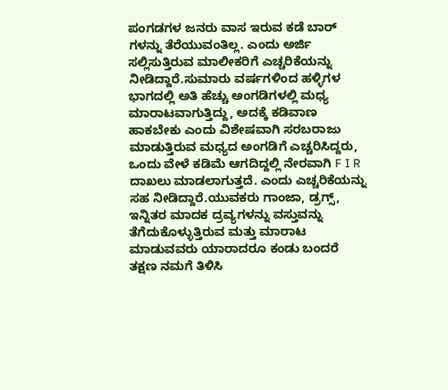ಪಂಗಡಗಳ ಜನರು ವಾಸ ಇರುವ ಕಡೆ ಬಾರ್ ಗಳನ್ನು ತೆರೆಯುವಂತಿಲ್ಲ. ಎಂದು ಅರ್ಜಿ ಸಲ್ಲಿಸುತ್ತಿರುವ ಮಾಲೀಕರಿಗೆ ಎಚ್ಚರಿಕೆಯನ್ನು ನೀಡಿದ್ದಾರೆ.ಸುಮಾರು ವರ್ಷಗಳಿಂದ ಹಳ್ಳಿಗಳ ಭಾಗದಲ್ಲಿ ಅತಿ ಹೆಚ್ಚು ಅಂಗಡಿಗಳಲ್ಲಿ ಮಧ್ಯ ಮಾರಾಟವಾಗುತ್ತಿದ್ದು, ಅದಕ್ಕೆ ಕಡಿವಾಣ ಹಾಕಬೇಕು ಎಂದು ವಿಶೇಷವಾಗಿ ಸರಬರಾಜು ಮಾಡುತ್ತಿರುವ ಮಧ್ಯದ ಅಂಗಡಿಗೆ ಎಚ್ಚರಿಸಿದ್ದರು, ಒಂದು ವೇಳೆ ಕಡಿಮೆ ಆಗದಿದ್ದಲ್ಲಿ ನೇರವಾಗಿ F I R ದಾಖಲು ಮಾಡಲಾಗುತ್ತದೆ. ಎಂದು ಎಚ್ಚರಿಕೆಯನ್ನು ಸಹ ನೀಡಿದ್ದಾರೆ.ಯುವಕರು ಗಾಂಜಾ, ಡ್ರಗ್ಸ್, ಇನ್ನಿತರ ಮಾದಕ ದ್ರವ್ಯಗಳನ್ನು ವಸ್ತುವನ್ನು ತೆಗೆದುಕೊಳ್ಳುತ್ತಿರುವ ಮತ್ತು ಮಾರಾಟ ಮಾಡುವವರು ಯಾರಾದರೂ ಕಂಡು ಬಂದರೆ ತಕ್ಷಣ ನಮಗೆ ತಿಳಿಸಿ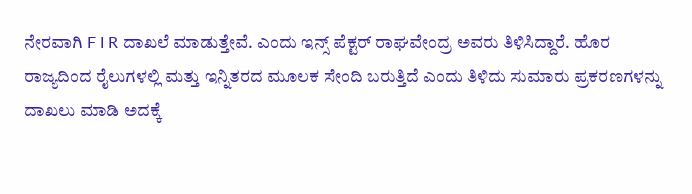ನೇರವಾಗಿ F I R ದಾಖಲೆ ಮಾಡುತ್ತೇವೆ. ಎಂದು ಇನ್ಸ್ ಪೆಕ್ಟರ್ ರಾಘವೇಂದ್ರ ಅವರು ತಿಳಿಸಿದ್ದಾರೆ. ಹೊರ ರಾಜ್ಯದಿಂದ ರೈಲುಗಳಲ್ಲಿ ಮತ್ತು ಇನ್ನಿತರದ ಮೂಲಕ ಸೇಂದಿ ಬರುತ್ತಿದೆ ಎಂದು ತಿಳಿದು ಸುಮಾರು ಪ್ರಕರಣಗಳನ್ನು ದಾಖಲು ಮಾಡಿ ಅದಕ್ಕೆ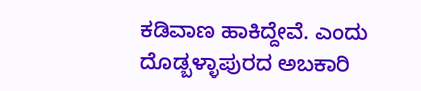ಕಡಿವಾಣ ಹಾಕಿದ್ದೇವೆ. ಎಂದು ದೊಡ್ಬಳ್ಳಾಪುರದ ಅಬಕಾರಿ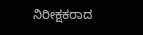ನಿರೀಕ್ಷಕರಾದ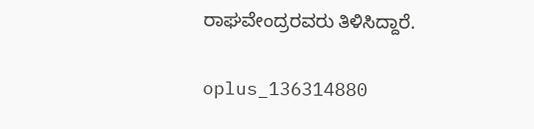ರಾಘವೇಂದ್ರರವರು ತಿಳಿಸಿದ್ದಾರೆ.

oplus_136314880